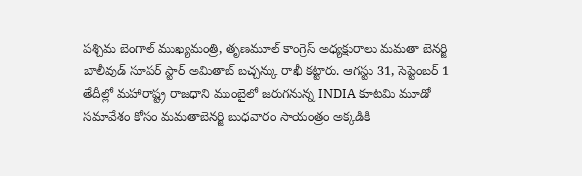పశ్చిమ బెంగాల్ ముఖ్యమంత్రి, తృణమూల్ కాంగ్రెస్ అధ్యక్షురాలు మమతా బెనర్జి బాలీవుడ్ సూపర్ స్టార్ అమితాబ్ బచ్చన్కు రాఖీ కట్టారు. ఆగస్టు 31, సెప్టెంబర్ 1 తేదీల్లో మహారాష్ట్ర రాజధాని ముంబైలో జరుగనున్న INDIA కూటమి మూడో సమావేశం కోసం మమతాబెనర్జి బుధవారం సాయంత్రం అక్కడికి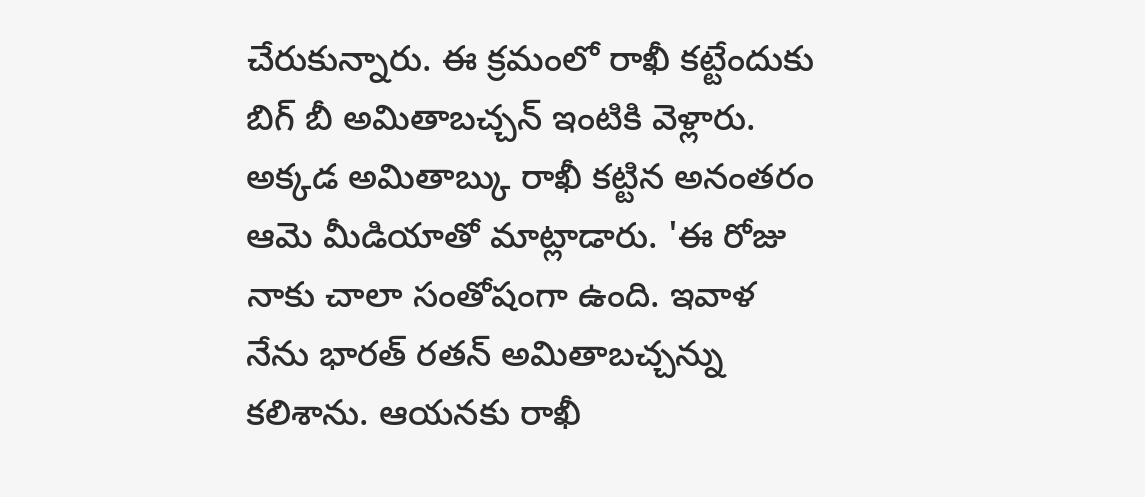చేరుకున్నారు. ఈ క్రమంలో రాఖీ కట్టేందుకు బిగ్ బీ అమితాబచ్చన్ ఇంటికి వెళ్లారు. అక్కడ అమితాబ్కు రాఖీ కట్టిన అనంతరం ఆమె మీడియాతో మాట్లాడారు. 'ఈ రోజు నాకు చాలా సంతోషంగా ఉంది. ఇవాళ నేను భారత్ రతన్ అమితాబచ్చన్ను కలిశాను. ఆయనకు రాఖీ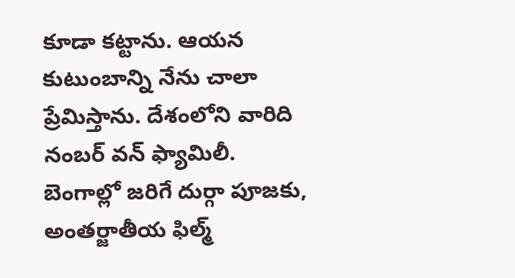కూడా కట్టాను. ఆయన కుటుంబాన్ని నేను చాలా ప్రేమిస్తాను. దేశంలోని వారిది నంబర్ వన్ ఫ్యామిలీ. బెంగాల్లో జరిగే దుర్గా పూజకు, అంతర్జాతీయ ఫిల్మ్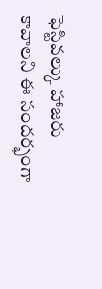ఫెస్టివల్కు హాజరు కావాలని ఈ సందర్భంగా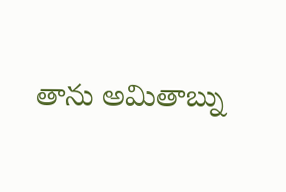తాను అమితాబ్ను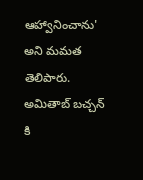ఆహ్వానించాను' అని మమత తెలిపారు.
అమితాబ్ బచ్చన్ కి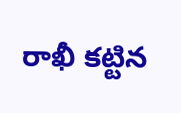రాఖీ కట్టిన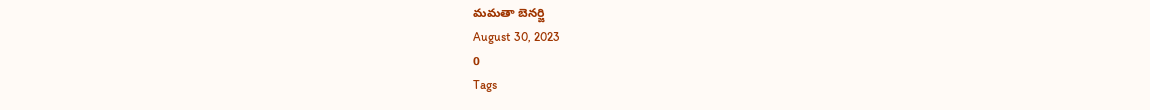మమతా బెనర్జి
August 30, 2023
0
Tags